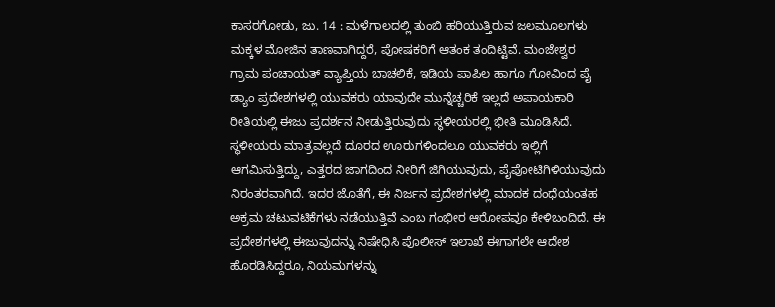ಕಾಸರಗೋಡು, ಜು. 14 : ಮಳೆಗಾಲದಲ್ಲಿ ತುಂಬಿ ಹರಿಯುತ್ತಿರುವ ಜಲಮೂಲಗಳು ಮಕ್ಕಳ ಮೋಜಿನ ತಾಣವಾಗಿದ್ದರೆ, ಪೋಷಕರಿಗೆ ಆತಂಕ ತಂದಿಟ್ಟಿವೆ. ಮಂಜೇಶ್ವರ ಗ್ರಾಮ ಪಂಚಾಯತ್ ವ್ಯಾಪ್ತಿಯ ಬಾಚಲಿಕೆ, ಇಡಿಯ ಪಾಪಿಲ ಹಾಗೂ ಗೋವಿಂದ ಪೈ ಡ್ಯಾಂ ಪ್ರದೇಶಗಳಲ್ಲಿ ಯುವಕರು ಯಾವುದೇ ಮುನ್ನೆಚ್ಚರಿಕೆ ಇಲ್ಲದೆ ಅಪಾಯಕಾರಿ ರೀತಿಯಲ್ಲಿ ಈಜು ಪ್ರದರ್ಶನ ನೀಡುತ್ತಿರುವುದು ಸ್ಥಳೀಯರಲ್ಲಿ ಭೀತಿ ಮೂಡಿಸಿದೆ.
ಸ್ಥಳೀಯರು ಮಾತ್ರವಲ್ಲದೆ ದೂರದ ಊರುಗಳಿಂದಲೂ ಯುವಕರು ಇಲ್ಲಿಗೆ ಆಗಮಿಸುತ್ತಿದ್ದು, ಎತ್ತರದ ಜಾಗದಿಂದ ನೀರಿಗೆ ಜಿಗಿಯುವುದು, ಪೈಪೋಟಿಗಿಳಿಯುವುದು ನಿರಂತರವಾಗಿದೆ. ಇದರ ಜೊತೆಗೆ, ಈ ನಿರ್ಜನ ಪ್ರದೇಶಗಳಲ್ಲಿ ಮಾದಕ ದಂಧೆಯಂತಹ ಅಕ್ರಮ ಚಟುವಟಿಕೆಗಳು ನಡೆಯುತ್ತಿವೆ ಎಂಬ ಗಂಭೀರ ಆರೋಪವೂ ಕೇಳಿಬಂದಿದೆ. ಈ ಪ್ರದೇಶಗಳಲ್ಲಿ ಈಜುವುದನ್ನು ನಿಷೇಧಿಸಿ ಪೊಲೀಸ್ ಇಲಾಖೆ ಈಗಾಗಲೇ ಆದೇಶ ಹೊರಡಿಸಿದ್ದರೂ, ನಿಯಮಗಳನ್ನು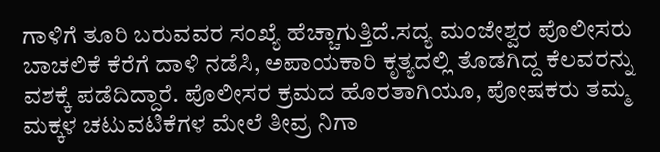ಗಾಳಿಗೆ ತೂರಿ ಬರುವವರ ಸಂಖ್ಯೆ ಹೆಚ್ಚಾಗುತ್ತಿದೆ.ಸದ್ಯ ಮಂಜೇಶ್ವರ ಪೊಲೀಸರು ಬಾಚಲಿಕೆ ಕೆರೆಗೆ ದಾಳಿ ನಡೆಸಿ, ಅಪಾಯಕಾರಿ ಕೃತ್ಯದಲ್ಲಿ ತೊಡಗಿದ್ದ ಕೆಲವರನ್ನು ವಶಕ್ಕೆ ಪಡೆದಿದ್ದಾರೆ. ಪೊಲೀಸರ ಕ್ರಮದ ಹೊರತಾಗಿಯೂ, ಪೋಷಕರು ತಮ್ಮ ಮಕ್ಕಳ ಚಟುವಟಿಕೆಗಳ ಮೇಲೆ ತೀವ್ರ ನಿಗಾ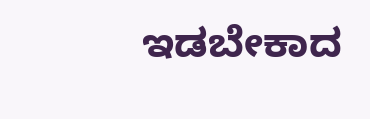ಇಡಬೇಕಾದ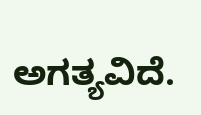ಅಗತ್ಯವಿದೆ.